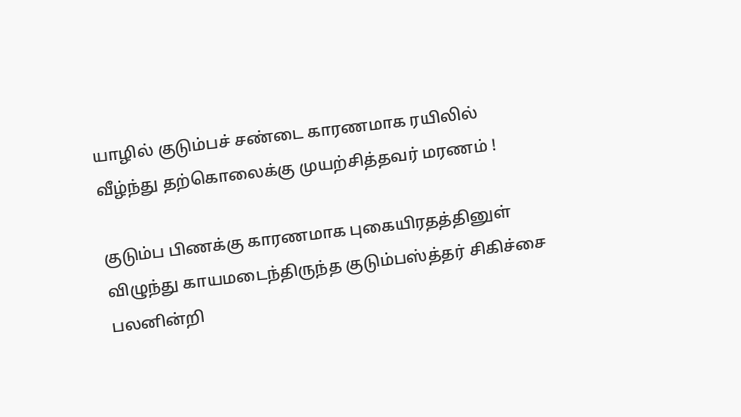யாழில் குடும்பச் சண்டை காரணமாக ரயிலில் வீழ்ந்து தற்கொலைக்கு முயற்சித்தவர் மரணம் !

குடும்ப பிணக்கு காரணமாக புகையிரதத்தினுள் விழுந்து காயமடைந்திருந்த குடும்பஸ்த்தர் சிகிச்சை பலனின்றி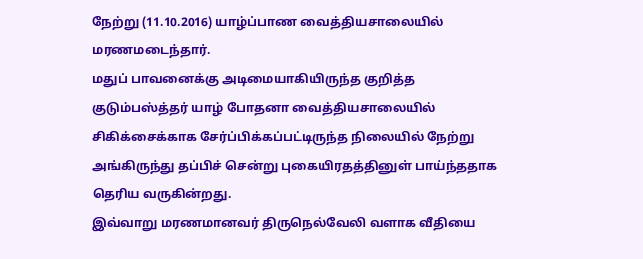நேற்று (11.10.2016) யாழ்ப்பாண வைத்தியசாலையில் மரணமடைந்தார்.
மதுப் பாவனைக்கு அடிமையாகியிருந்த குறித்த குடும்பஸ்த்தர் யாழ் போதனா வைத்தியசாலையில் சிகிக்சைக்காக சேர்ப்பிக்கப்பட்டிருந்த நிலையில் நேற்று அங்கிருந்து தப்பிச் சென்று புகையிரதத்தினுள் பாய்ந்ததாக தெரிய வருகின்றது.
இவ்வாறு மரணமானவர் திருநெல்வேலி வளாக வீதியை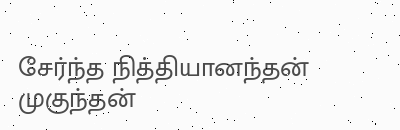சேர்ந்த நித்தியானந்தன் முகுந்தன்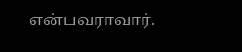என்பவராவார்.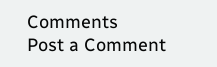Comments
Post a Comment